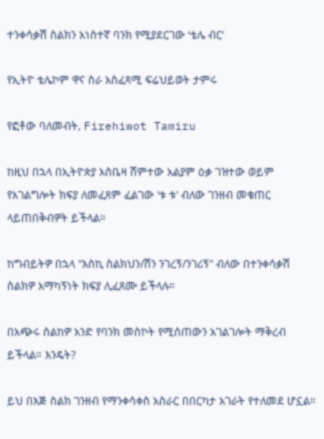ተንቀሳቃሽ ስልክን አነስተኛ ባንክ የሚያደርገው ‘ቴሌ ብር’

የኢትዮ ቴሌኮም ዋና ስራ አስፈጻሚ ፍሬህይወት ታምሩ

የፎቶው ባለመብት, Firehiwot Tamiru

ከዚህ በኋላ በኢትዮጵያ አስቤዛ ሸምተው አልያም ዕቃ ገዝተው ወይም የአገልግሎት ክፍያ ለመፈጸም ፈልገው 'ቱ ቱ' ብለው ገንዘብ መቁጠር ላይጠበቅብዎት ይችላል።

ከግብይትዎ በኋላ "እስኪ ስልክህን/ሽን ንገረኝ/ንገሪኝ" ብለው በተንቀሳቃሽ ስልክዎ አማካኝነት ክፍያ ሊፈጸሙ ይችላሉ።

በአጭሩ ስልከዎ አንድ የባንክ መስኮት የሚሰጠውን አገልገሎት ማቅረብ ይችላል። እንዴት?

ይህ በእጅ ስልክ ገንዘብ የማንቀሳቀስ አስራር በበርካታ አገራት የተለመደ ሆኗል።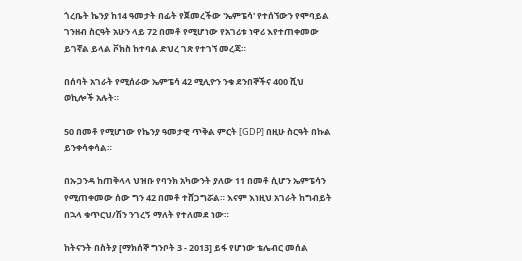ጎረቤት ኬንያ ከ14 ዓመታት በፊት የጀመረችው 'ኤምፔሳ' የተሰኘውን የሞባይል ገንዘብ ስርዓት አሁን ላይ 72 በመቶ የሚሆነው የአገሪቱ ነዋሪ እየተጠቀመው ይገኛል ይላል ቮክስ ከተባል ድህረ ገጽ የተገኘ መረጃ።

በሰባት አገራት የሚሰራው ኤምፔሳ 42 ሚሊዮን ንቁ ደንበኞችና 400 ሺህ ወኪሎች አሉት።

50 በመቶ የሚሆነው የኬንያ ዓመታዊ ጥቅል ምርት [GDP] በዚሁ ስርዓት በኩል ይንቀሳቀሳል።

በኡጋንዳ ከጠቅላላ ህዝቡ የባንክ አካውንት ያለው 11 በመቶ ሲሆን ኤምፔሳን የሚጠቀመው ሰው ግን 42 በመቶ ተሸጋግሯል። እናም እነዚህ አገራት ከግብይት በኋላ ቁጥርህ/ሽን ንገረኝ ማለት የተለመደ ነው።

ከትናንት በስትያ [ማክሰኞ ግንቦት 3 - 2013] ይፋ የሆነው ቴሌብር መሰል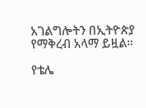አገልግሎትን በኢትዮጵያ የማቅረብ አላማ ይዟል።

የቴሌ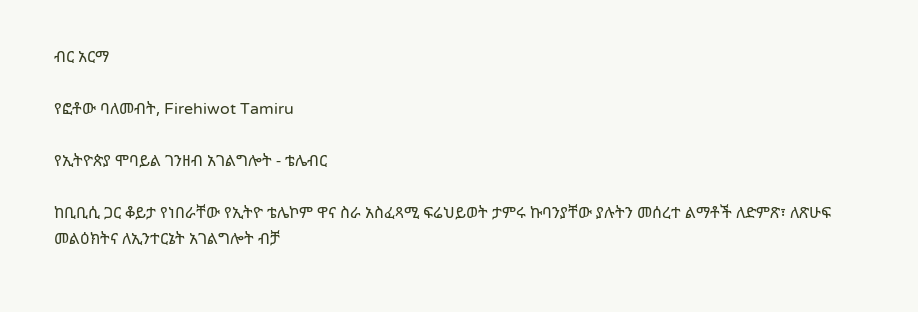ብር አርማ

የፎቶው ባለመብት, Firehiwot Tamiru

የኢትዮጵያ ሞባይል ገንዘብ አገልግሎት - ቴሌብር

ከቢቢሲ ጋር ቆይታ የነበራቸው የኢትዮ ቴሌኮም ዋና ስራ አስፈጻሚ ፍሬህይወት ታምሩ ኩባንያቸው ያሉትን መሰረተ ልማቶች ለድምጽ፣ ለጽሁፍ መልዕክትና ለኢንተርኔት አገልግሎት ብቻ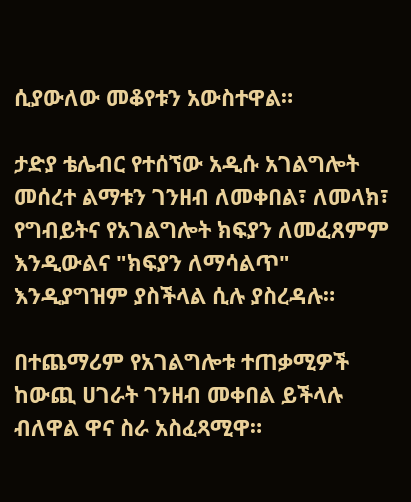ሲያውለው መቆየቱን አውስተዋል።

ታድያ ቴሌብር የተሰኘው አዲሱ አገልግሎት መሰረተ ልማቱን ገንዘብ ለመቀበል፣ ለመላክ፣ የግብይትና የአገልግሎት ክፍያን ለመፈጸምም እንዲውልና "ክፍያን ለማሳልጥ" እንዲያግዝም ያስችላል ሲሉ ያስረዳሉ።

በተጨማሪም የአገልግሎቱ ተጠቃሚዎች ከውጪ ሀገራት ገንዘብ መቀበል ይችላሉ ብለዋል ዋና ስራ አስፈጻሚዋ።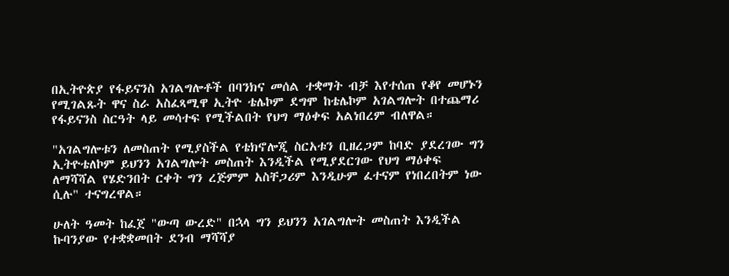በኢትዮጵያ የፋይናንስ አገልግሎቶች በባንክና መሰል ተቋማት ብቻ እየተሰጠ የቆየ መሆኑን የሚገልጹት ዋና ስራ አስፈጻሚዋ ኢትዮ ቴሌኮም ደግሞ ከቴሌኮም አገልግሎት በተጨማሪ የፋይናንስ ስርዓት ላይ መሳተፍ የሚችልበት የህግ ማዕቀፍ አልነበረም ብለዋል።

"አገልግሎቱን ለመስጠት የሚያስችል የቴክኖሎጂ ስርአቱን ቢዘረጋም ከባድ ያደረገው ግን ኢትዮቴለኮም ይህንን አገልግሎት መስጠት እንዲችል የሚያደርገው የህግ ማዕቀፍ ለማሻሻል የሄድንበት ርቀት ግን ረጅምም አስቸጋሪም እንዲሁም ፈተናም የነበረበትም ነው ሲሉ" ተናግረዋል።

ሁለት ዓመት ከፈጀ "ውጣ ውረድ" በኋላ ግን ይህንን አገልግሎት መስጠት እንዲችል ኩባንያው የተቋቋመበት ደንብ ማሻሻያ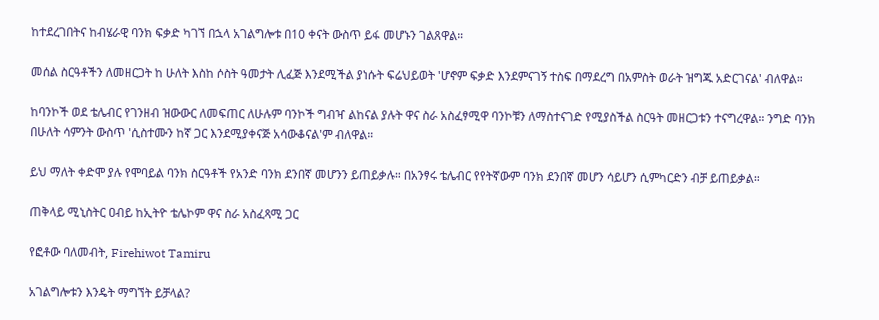ከተደረገበትና ከብሄራዊ ባንክ ፍቃድ ካገኘ በኋላ አገልግሎቱ በ10 ቀናት ውስጥ ይፋ መሆኑን ገልጸዋል።

መሰል ስርዓቶችን ለመዘርጋት ከ ሁለት እስከ ሶስት ዓመታት ሊፈጅ እንደሚችል ያነሱት ፍሬህይወት 'ሆኖም ፍቃድ እንደምናገኝ ተስፍ በማደረግ በአምስት ወራት ዝግጁ አድርገናል' ብለዋል።

ከባንኮች ወደ ቴሌብር የገንዘብ ዝውውር ለመፍጠር ለሁሉም ባንኮች ግብዣ ልከናል ያሉት ዋና ስራ አስፈፃሚዋ ባንኮቹን ለማስተናገድ የሚያስችል ስርዓት መዘርጋቱን ተናግረዋል። ንግድ ባንክ በሁለት ሳምንት ውስጥ 'ሲስተሙን ከኛ ጋር እንደሚያቀናጅ አሳውቆናል'ም ብለዋል።

ይህ ማለት ቀድሞ ያሉ የሞባይል ባንክ ስርዓቶች የአንድ ባንክ ደንበኛ መሆንን ይጠይቃሉ። በአንፃሩ ቴሌብር የየትኛውም ባንክ ደንበኛ መሆን ሳይሆን ሲምካርድን ብቻ ይጠይቃል።

ጠቅላይ ሚኒስትር ዐብይ ከኢትዮ ቴሌኮም ዋና ስራ አስፈጻሚ ጋር

የፎቶው ባለመብት, Firehiwot Tamiru

አገልግሎቱን እንዴት ማግኘት ይቻላል?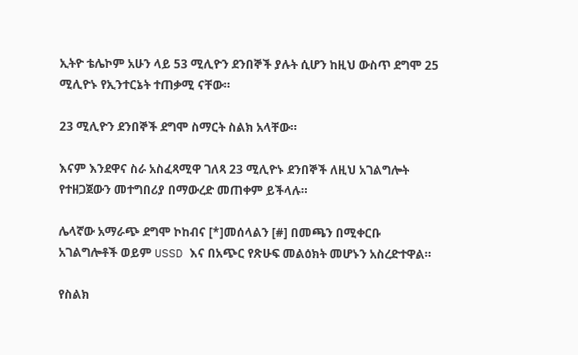ኢትዮ ቴሌኮም አሁን ላይ 53 ሚሊዮን ደንበኞች ያሉት ሲሆን ከዚህ ውስጥ ደግሞ 25 ሚሊዮኑ የኢንተርኔት ተጠቃሚ ናቸው።

23 ሚሊዮን ደንበኞች ደግሞ ስማርት ስልክ አላቸው።

እናም እንደዋና ስራ አስፈጻሚዋ ገለጻ 23 ሚሊዮኑ ደንበኞች ለዚህ አገልግሎት የተዘጋጀውን መተግበሪያ በማውረድ መጠቀም ይችላሉ።

ሌላኛው አማራጭ ደግሞ ኮከብና [*]መሰላልን [#] በመጫን በሚቀርቡ አገልግሎቶች ወይም USSD እና በአጭር የጽሁፍ መልዕክት መሆኑን አስረድተዋል።

የስልክ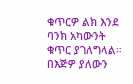ቁጥርዎ ልክ እንደ ባንክ አካውንት ቁጥር ያገለግላል። በእጅዎ ያለውን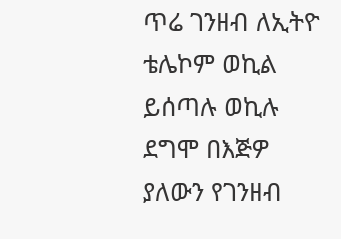ጥሬ ገንዘብ ለኢትዮ ቴሌኮም ወኪል ይሰጣሉ ወኪሉ ደግሞ በእጅዎ ያለውን የገንዘብ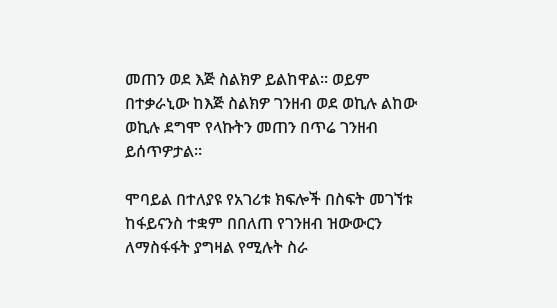መጠን ወደ እጅ ስልክዎ ይልከዋል። ወይም በተቃራኒው ከእጅ ስልክዎ ገንዘብ ወደ ወኪሉ ልከው ወኪሉ ደግሞ የላኩትን መጠን በጥሬ ገንዘብ ይሰጥዎታል።

ሞባይል በተለያዩ የአገሪቱ ክፍሎች በስፍት መገኘቱ ከፋይናንስ ተቋም በበለጠ የገንዘብ ዝውውርን ለማስፋፋት ያግዛል የሚሉት ስራ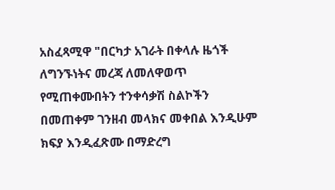አስፈጻሚዋ "በርካታ አገራት በቀላሉ ዜጎች ለግንኙነትና መረጃ ለመለዋወጥ የሚጠቀሙበትን ተንቀሳቃሽ ስልኮችን በመጠቀም ገንዘብ መላክና መቀበል እንዲሁም ክፍያ እንዲፈጽሙ በማድረግ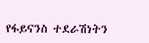የፋይናንስ ተደራሽነትን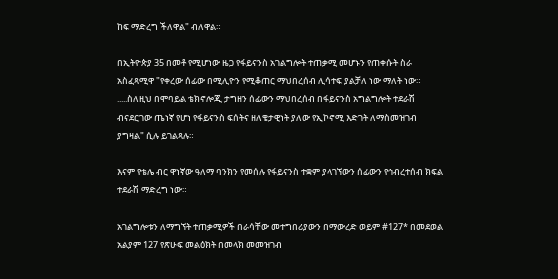ከፍ ማድረግ ችለዋል" ብለዋል።

በኢትዮጵያ 35 በመቶ የሚሆነው ዜጋ የፋይናንስ አገልግሎት ተጠቃሚ መሆኑን የጠቀሱት ስራ አስፈጻሚዋ "የቀረው ሰፊው በሚሊዮን የሚቆጠር ማህበረሰብ ሊሳተፍ ያልቻለ ነው ማለት ነው። .....ስለዚህ በሞባይል ቴክኖሎጂ ታግዘን ሰፊውን ማህበረሰብ በፋይናንስ አግልግሎት ተደራሽ ብናደርገው ጤነኛ የሆነ የፋይናንስ ፍሰትና ዘለቄታዊነት ያለው የኢኮኖሚ እድገት ለማስመዝገብ ያግዛል" ሲሉ ይገልጻሉ።

እናም የቴሌ ብር ዋነኛው ዓለማ ባንክን የመሰሉ የፋይናንስ ተቋም ያላገኘውን ሰፊውን የኅብረተሰብ ክፍል ተደራሽ ማድረግ ነው።

አገልግሎቱን ለማግኘት ተጠቃሚዎች በራሳቸው መተግበሪያውን በማውረድ ወይም #127* በመደወል አልያም 127 የጽሁፍ መልዕክት በመላክ መመዝገብ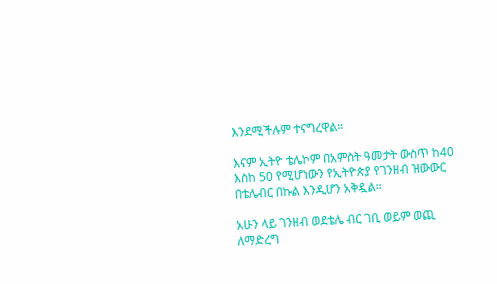እንደሚችሉም ተናግረዋል።

እናም ኢትዮ ቴሌኮም በአምስት ዓመታት ውስጥ ከ40 እስከ 50 የሚሆነውን የኢትዮጵያ የገንዘብ ዝውውር በቴሌብር በኩል እንዲሆን አቅዷል።

አሁን ላይ ገንዘብ ወደቴሌ ብር ገቢ ወይም ወጪ ለማድረግ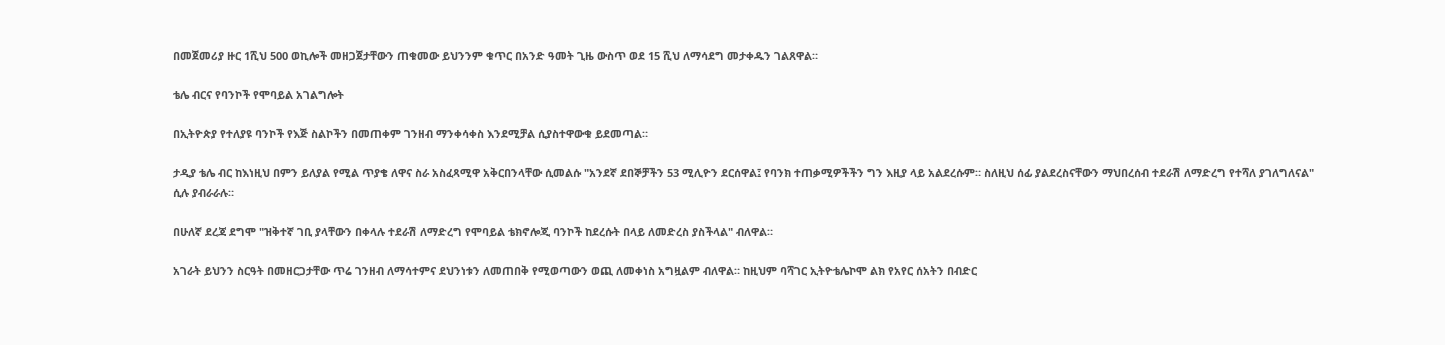በመጀመሪያ ዙር 1ሺህ 500 ወኪሎች መዘጋጀታቸውን ጠቁመው ይህንንም ቁጥር በአንድ ዓመት ጊዜ ውስጥ ወደ 15 ሺህ ለማሳደግ መታቀዱን ገልጸዋል።

ቴሌ ብርና የባንኮች የሞባይል አገልግሎት

በኢትዮጵያ የተለያዩ ባንኮች የእጅ ስልኮችን በመጠቀም ገንዘብ ማንቀሳቀስ እንደሚቻል ሲያስተዋውቁ ይደመጣል።

ታዲያ ቴሌ ብር ከእነዚህ በምን ይለያል የሚል ጥያቄ ለዋና ስራ አስፈጻሚዋ አቅርበንላቸው ሲመልሱ "አንደኛ ደበኞቻችን 53 ሚሊዮን ደርሰዋል፤ የባንክ ተጠቃሚዎችችን ግን እዚያ ላይ አልደረሱም። ስለዚህ ሰፊ ያልደረስናቸውን ማህበረሰብ ተደራሽ ለማድረግ የተሻለ ያገለግለናል" ሲሉ ያብራራሉ።

በሁለኛ ደረጃ ደግሞ "ዝቅተኛ ገቢ ያላቸውን በቀላሉ ተደራሽ ለማድረግ የሞባይል ቴክኖሎጂ ባንኮች ከደረሱት በላይ ለመድረስ ያስችላል" ብለዋል።

አገራት ይህንን ስርዓት በመዘርጋታቸው ጥሬ ገንዘብ ለማሳተምና ደህንነቱን ለመጠበቅ የሚወጣውን ወጪ ለመቀነስ አግዟልም ብለዋል። ከዚህም ባሻገር ኢትዮቴሌኮሞ ልክ የአየር ሰአትን በብድር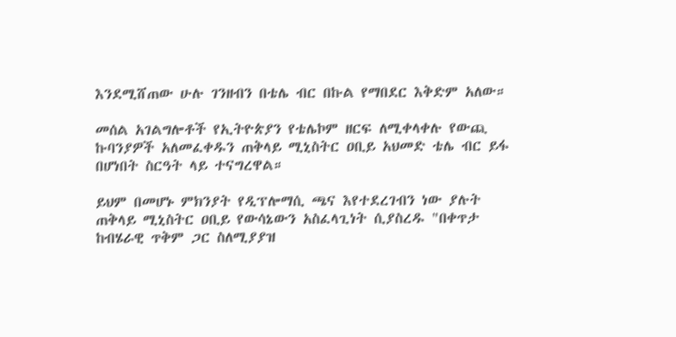እንደሚሸጠው ሁሉ ገንዘብን በቴሌ ብር በኩል የማበደር እቅድም አለው።

መሰል አገልግሎቶች የኢትዮጵያን የቴሌኮም ዘርፍ ለሚቀላቀሉ የውጪ ኩባንያዎች አለመፈቀዱን ጠቅላይ ሚኒስትር ዐቢይ አህመድ ቴሌ ብር ይፋ በሆነበት ስርዓት ላይ ተናግረዋል።

ይህም በመሆኑ ምክንያት የዲፕሎማሲ ጫና እየተደረገብን ነው ያሉት ጠቅላይ ሚኒስትር ዐቢይ የውሳኔውን አስፈላጊነት ሲያስረዱ "በቀጥታ ከብሄራዊ ጥቅም ጋር ስለሚያያዝ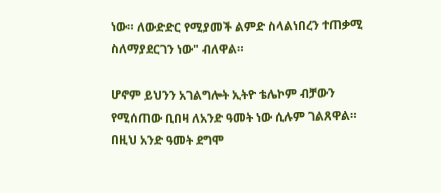ነው። ለውድድር የሚያመች ልምድ ስላልነበረን ተጠቃሚ ስለማያደርገን ነው" ብለዋል።

ሆኖም ይህንን አገልግሎት ኢትዮ ቴሌኮም ብቻውን የሚሰጠው ቢበዛ ለአንድ ዓመት ነው ሲሉም ገልጸዋል። በዚህ አንድ ዓመት ደግሞ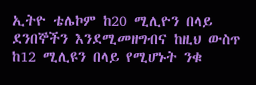ኢትዮ ቴሌኮም ከ20 ሚሊዮን በላይ ደንበኞችን እንደሚመዘግብና ከዚህ ውስጥ ከ12 ሚሊዩን በላይ የሚሆኑት ንቁ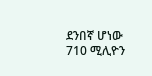ደንበኛ ሆነው 710 ሚሊዮን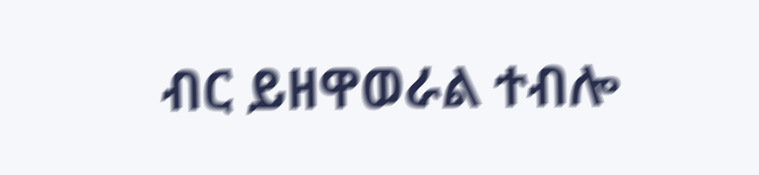ብር ይዘዋወራል ተብሎ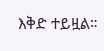እቅድ ተይዟል።